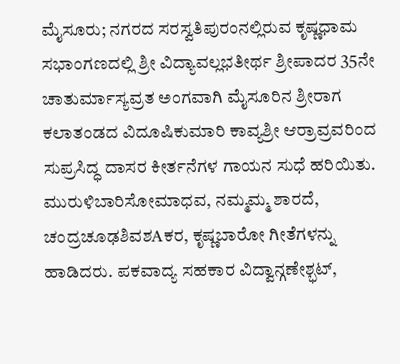ಮೈಸೂರು; ನಗರದ ಸರಸ್ವತಿಪುರಂನಲ್ಲಿರುವ ಕೃಷ್ಣಧಾಮ ಸಭಾಂಗಣದಲ್ಲಿ ಶ್ರೀ ವಿದ್ಯಾವಲ್ಲಭತೀರ್ಥ ಶ್ರೀಪಾದರ 35ನೇ ಚಾತುರ್ಮಾಸ್ಯವ್ರತ ಅಂಗವಾಗಿ ಮೈಸೂರಿನ ಶ್ರೀರಾಗ ಕಲಾತಂಡದ ವಿದೂಷಿಕುಮಾರಿ ಕಾವ್ಯಶ್ರೀ ಆರ್ರಾವ್ರವರಿಂದ ಸುಪ್ರಸಿದ್ಧ ದಾಸರ ಕೀರ್ತನೆಗಳ ಗಾಯನ ಸುಧೆ ಹರಿಯಿತು. ಮುರುಳಿಬಾರಿಸೋಮಾಧವ, ನಮ್ಮಮ್ಮ ಶಾರದೆ, ಚಂದ್ರಚೂಢಶಿವಶAಕರ, ಕೃಷ್ಣಬಾರೋ ಗೀತೆಗಳನ್ನು ಹಾಡಿದರು. ಪಕವಾದ್ಯ ಸಹಕಾರ ವಿದ್ವಾನ್ಗಣೇಶ್ಭಟ್,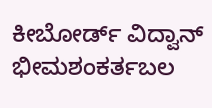ಕೀಬೋರ್ಡ್ ವಿದ್ವಾನ್ ಭೀಮಶಂಕರ್ತಬಲ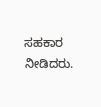ಸಹಕಾರ ನೀಡಿದರು.